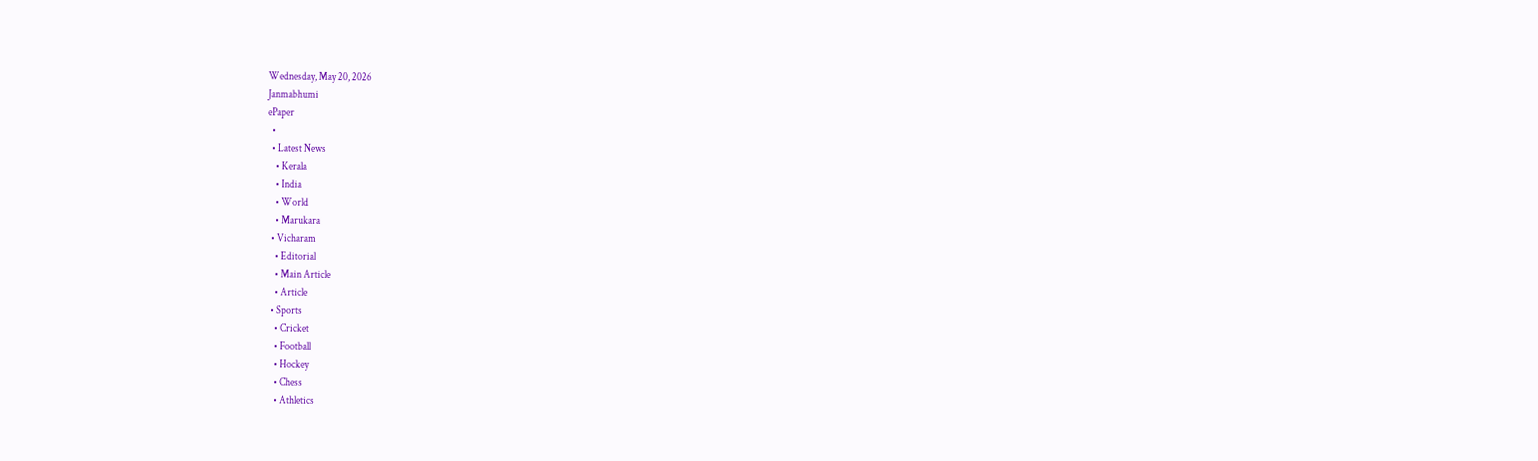Wednesday, May 20, 2026
Janmabhumi
ePaper
  •
  • Latest News
    • Kerala
    • India
    • World
    • Marukara
  • Vicharam
    • Editorial
    • Main Article
    • Article
  • Sports
    • Cricket
    • Football
    • Hockey
    • Chess
    • Athletics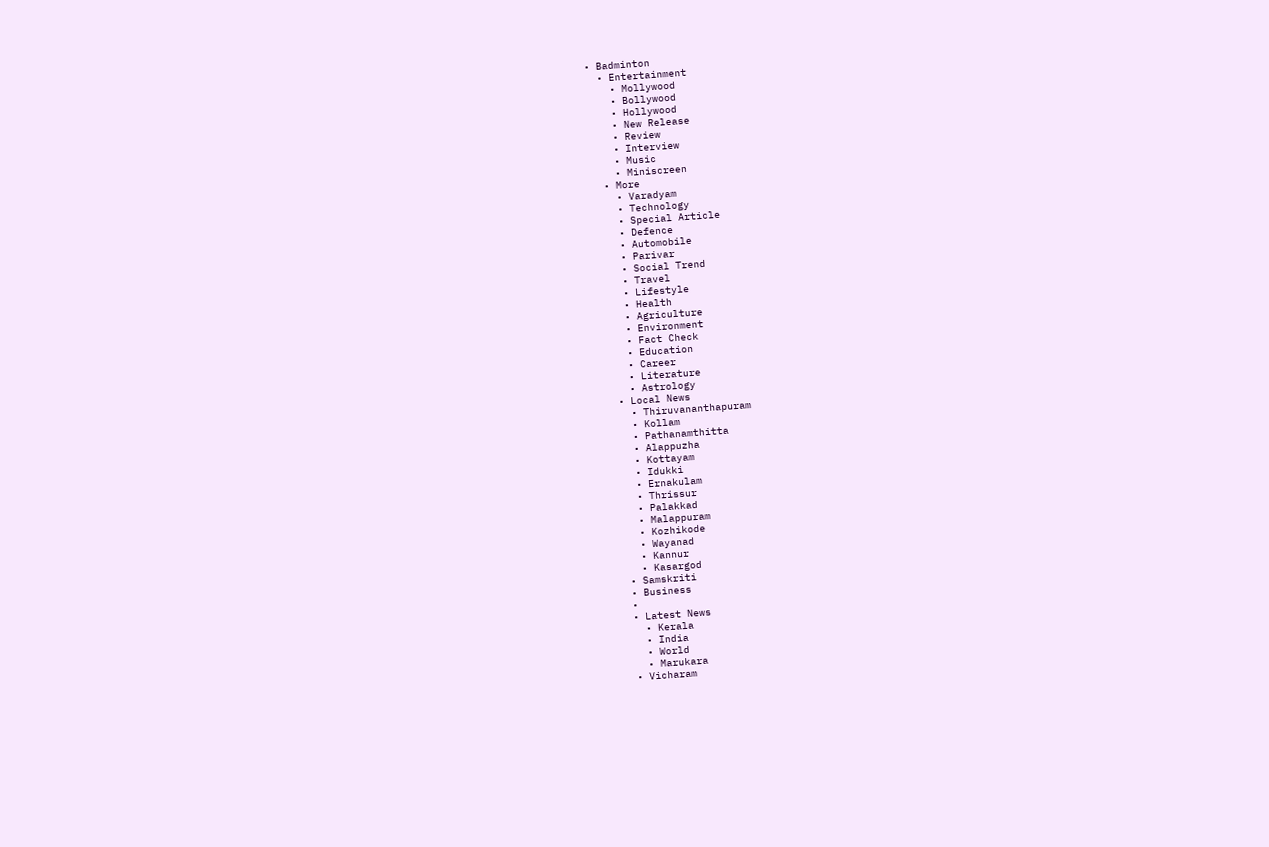• Badminton
  • Entertainment
    • Mollywood
    • Bollywood
    • Hollywood
    • New Release
    • Review
    • Interview
    • Music
    • Miniscreen
  • More
    • Varadyam
    • Technology
    • Special Article
    • Defence
    • Automobile
    • Parivar
    • Social Trend
    • Travel
    • Lifestyle
    • Health
    • Agriculture
    • Environment
    • Fact Check
    • Education
    • Career
    • Literature
    • Astrology
  • Local News
    • Thiruvananthapuram
    • Kollam
    • Pathanamthitta
    • Alappuzha
    • Kottayam
    • Idukki
    • Ernakulam
    • Thrissur
    • Palakkad
    • Malappuram
    • Kozhikode
    • Wayanad
    • Kannur
    • Kasargod
  • Samskriti
  • Business
  •
  • Latest News
    • Kerala
    • India
    • World
    • Marukara
  • Vicharam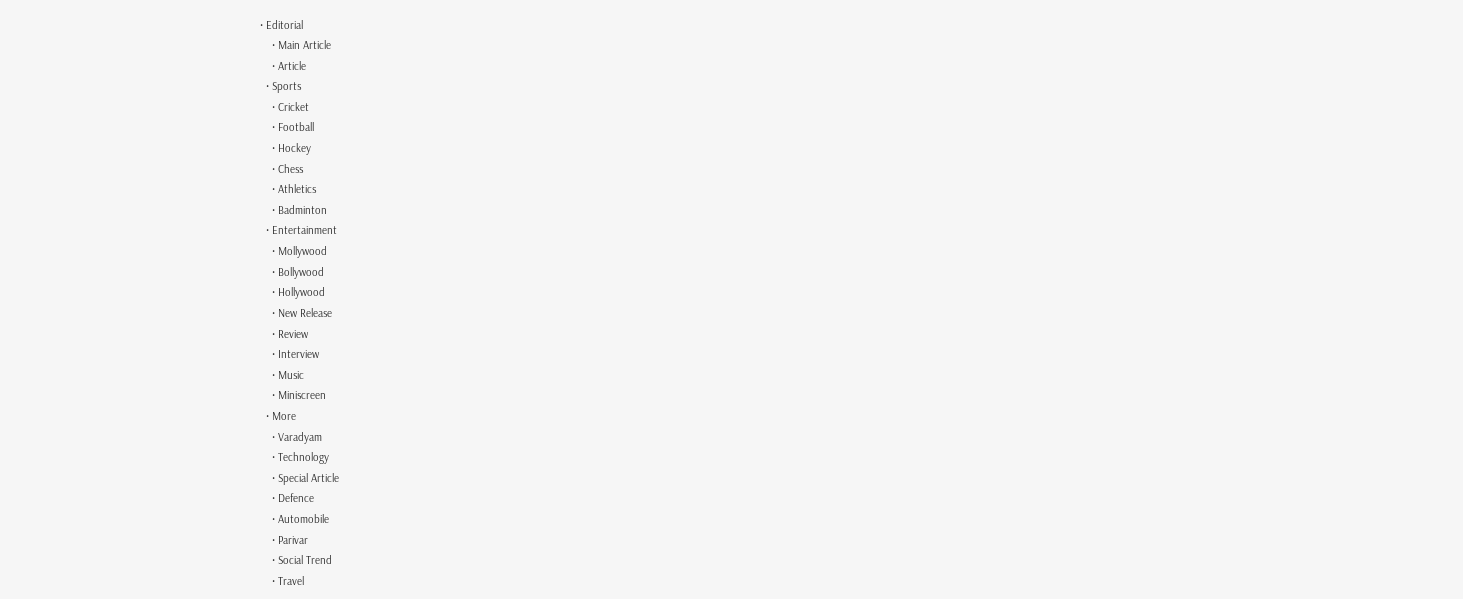• Editorial
    • Main Article
    • Article
  • Sports
    • Cricket
    • Football
    • Hockey
    • Chess
    • Athletics
    • Badminton
  • Entertainment
    • Mollywood
    • Bollywood
    • Hollywood
    • New Release
    • Review
    • Interview
    • Music
    • Miniscreen
  • More
    • Varadyam
    • Technology
    • Special Article
    • Defence
    • Automobile
    • Parivar
    • Social Trend
    • Travel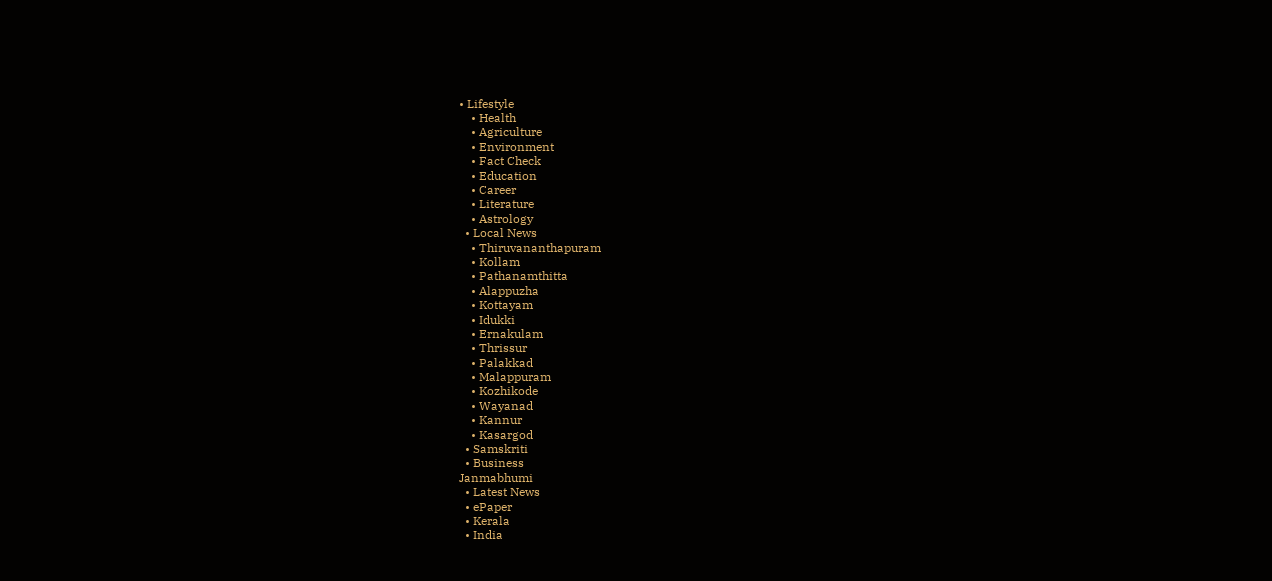• Lifestyle
    • Health
    • Agriculture
    • Environment
    • Fact Check
    • Education
    • Career
    • Literature
    • Astrology
  • Local News
    • Thiruvananthapuram
    • Kollam
    • Pathanamthitta
    • Alappuzha
    • Kottayam
    • Idukki
    • Ernakulam
    • Thrissur
    • Palakkad
    • Malappuram
    • Kozhikode
    • Wayanad
    • Kannur
    • Kasargod
  • Samskriti
  • Business
Janmabhumi
  • Latest News
  • ePaper
  • Kerala
  • India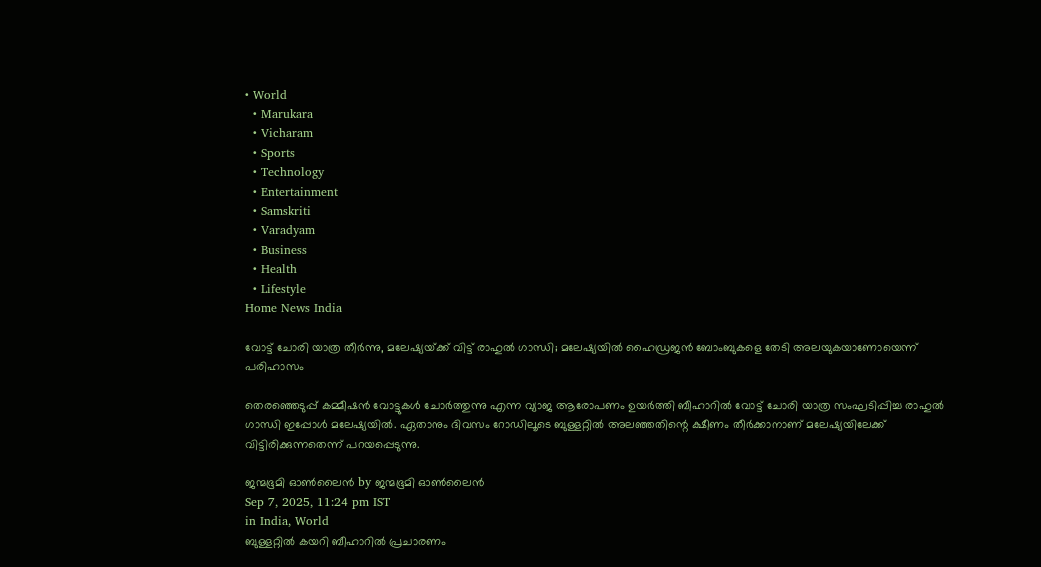• World
  • Marukara
  • Vicharam
  • Sports
  • Technology
  • Entertainment
  • Samskriti
  • Varadyam
  • Business
  • Health
  • Lifestyle
Home News India

വോട്ട് ചോരി യാത്ര തീര്‍ന്നു, മലേഷ്യയ്‌ക്ക് വിട്ട് രാഹുല്‍ ഗാന്ധി; മലേഷ്യയില്‍ ഹൈഡ്രജന്‍ ബോംബുകളെ തേടി അലയുകയാണോയെന്ന് പരിഹാസം

തെരഞ്ഞെടുപ്പ് കമ്മീഷന്‍ വോട്ടുകള്‍ ചോര്‍ത്തുന്നു എന്ന വ്യാജ ആരോപണം ഉയര്‍ത്തി ബീഹാറില്‍ വോട്ട് ചോരി യാത്ര സംഘടിപ്പിച്ച രാഹുല്‍ ഗാന്ധി ഇപ്പോള്‍ മലേഷ്യയില്‍. ഏതാനും ദിവസം റോഡിലൂടെ ബുള്ളറ്റില്‍ അലഞ്ഞതിന്റെ ക്ഷീണം തീര്‍ക്കാനാണ് മലേഷ്യയിലേക്ക് വിട്ടിരിക്കുന്നതെന്ന് പറയപ്പെടുന്നു.

ജന്മഭൂമി ഓണ്‍ലൈന്‍ by ജന്മഭൂമി ഓണ്‍ലൈന്‍
Sep 7, 2025, 11:24 pm IST
in India, World
ബുള്ളറ്റില്‍ കയറി ബീഹാറില്‍ പ്രചാരണം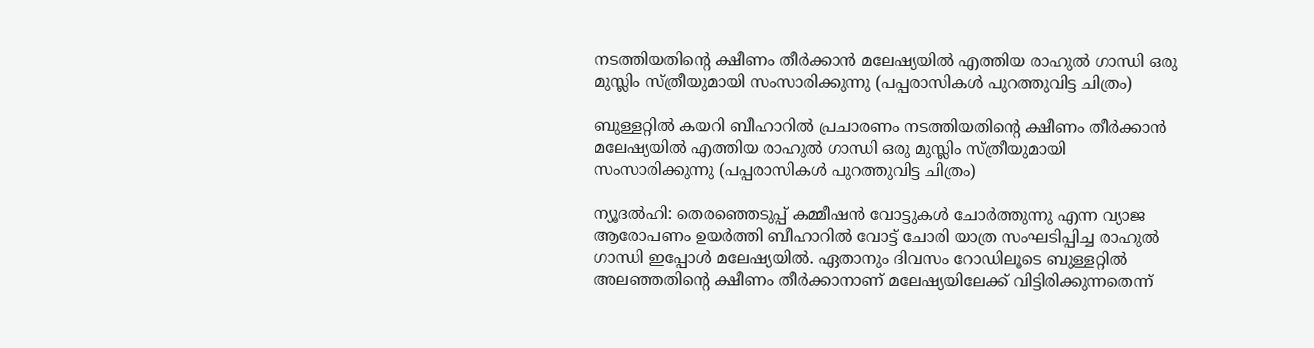നടത്തിയതിന്‍റെ ക്ഷീണം തീര്‍ക്കാന്‍ മലേഷ്യയില്‍ എത്തിയ രാഹുല്‍ ഗാന്ധി ഒരു മുസ്ലിം സ്ത്രീയുമായി സംസാരിക്കുന്നു (പപ്പരാസികള്‍ പുറത്തുവിട്ട ചിത്രം)

ബുള്ളറ്റില്‍ കയറി ബീഹാറില്‍ പ്രചാരണം നടത്തിയതിന്‍റെ ക്ഷീണം തീര്‍ക്കാന്‍ മലേഷ്യയില്‍ എത്തിയ രാഹുല്‍ ഗാന്ധി ഒരു മുസ്ലിം സ്ത്രീയുമായി സംസാരിക്കുന്നു (പപ്പരാസികള്‍ പുറത്തുവിട്ട ചിത്രം)

ന്യൂദല്‍ഹി: തെരഞ്ഞെടുപ്പ് കമ്മീഷന്‍ വോട്ടുകള്‍ ചോര്‍ത്തുന്നു എന്ന വ്യാജ ആരോപണം ഉയര്‍ത്തി ബീഹാറില്‍ വോട്ട് ചോരി യാത്ര സംഘടിപ്പിച്ച രാഹുല്‍ ഗാന്ധി ഇപ്പോള്‍ മലേഷ്യയില്‍. ഏതാനും ദിവസം റോഡിലൂടെ ബുള്ളറ്റില്‍ അലഞ്ഞതിന്റെ ക്ഷീണം തീര്‍ക്കാനാണ് മലേഷ്യയിലേക്ക് വിട്ടിരിക്കുന്നതെന്ന്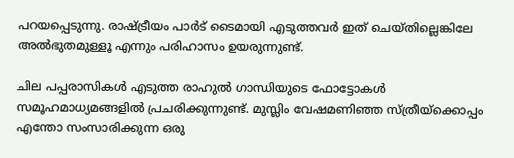പറയപ്പെടുന്നു. രാഷ്‌ട്രീയം പാര്‍ട് ടൈമായി എടുത്തവര്‍ ഇത് ചെയ്തില്ലെങ്കിലേ അല്‍ഭുതമുള്ളൂ എന്നും പരിഹാസം ഉയരുന്നുണ്ട്.

ചില പപ്പരാസികള്‍ എടുത്ത രാഹുല്‍ ഗാന്ധിയുടെ ഫോട്ടോകള്‍ സമൂഹമാധ്യമങ്ങളില്‍ പ്രചരിക്കുന്നുണ്ട്. മുസ്ലിം വേഷമണിഞ്ഞ സ്ത്രീയ്‌ക്കൊപ്പം എന്തോ സംസാരിക്കുന്ന ഒരു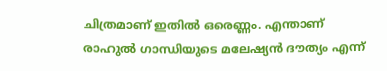ചിത്രമാണ് ഇതില്‍ ഒരെണ്ണം. എന്താണ് രാഹുല്‍ ഗാന്ധിയുടെ മലേഷ്യന്‍ ദൗത്യം എന്ന്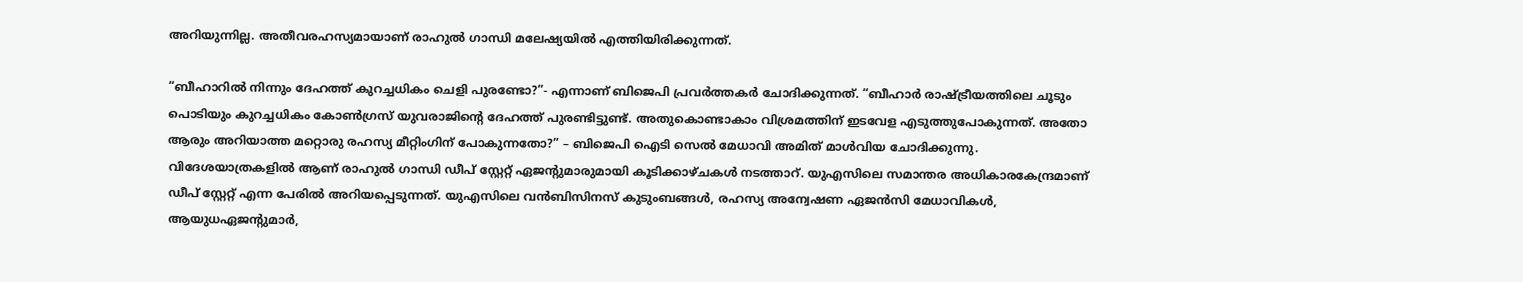അറിയുന്നില്ല. അതീവരഹസ്യമായാണ് രാഹുല്‍ ഗാന്ധി മലേഷ്യയില്‍ എത്തിയിരിക്കുന്നത്.

“ബീഹാറില്‍ നിന്നും ദേഹത്ത് കുറച്ചധികം ചെളി പുരണ്ടോ?”- എന്നാണ് ബിജെപി പ്രവര്‍ത്തകര്‍ ചോദിക്കുന്നത്. “ബീഹാര്‍ രാഷ്‌ട്രീയത്തിലെ ചൂടും പൊടിയും കുറച്ചധികം കോണ്‍ഗ്രസ് യുവരാജിന്റെ ദേഹത്ത് പുരണ്ടിട്ടുണ്ട്. അതുകൊണ്ടാകാം വിശ്രമത്തിന് ഇടവേള എടുത്തുപോകുന്നത്. അതോ ആരും അറിയാത്ത മറ്റൊരു രഹസ്യ മീറ്റിംഗിന് പോകുന്നതോ?” – ബിജെപി ഐടി സെല്‍ മേധാവി അമിത് മാള്‍വിയ ചോദിക്കുന്നു. വിദേശയാത്രകളില്‍ ആണ് രാഹുല്‍ ഗാന്ധി ഡീപ് സ്റ്റേറ്റ് ഏജന്‍റുമാരുമായി കൂടിക്കാഴ്ചകള്‍ നടത്താറ്. യുഎസിലെ സമാന്തര അധികാരകേന്ദ്രമാണ് ഡീപ് സ്റ്റേറ്റ് എന്ന പേരില്‍ അറിയപ്പെടുന്നത്. യുഎസിലെ വന്‍ബിസിനസ് കുടുംബങ്ങള്‍, രഹസ്യ അന്വേഷണ ഏജന്‍സി മേധാവികള്‍, ആയുധഏജന്‍റുമാര്‍,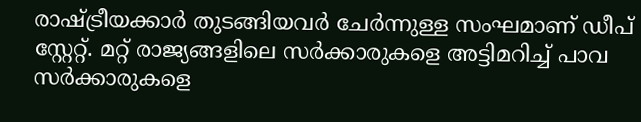രാഷ്‌ട്രീയക്കാര്‍ തുടങ്ങിയവര്‍ ചേര്‍ന്നുള്ള സംഘമാണ് ഡീപ് സ്റ്റേറ്റ്. മറ്റ് രാജ്യങ്ങളിലെ‍ സര്‍ക്കാരുകളെ അട്ടിമറിച്ച് പാവ സര്‍ക്കാരുകളെ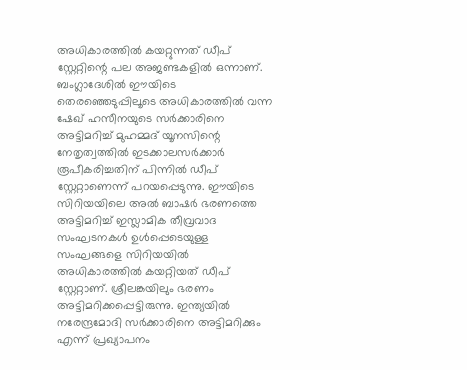അധികാരത്തില്‍ കയറ്റുന്നത് ഡീപ് സ്റ്റേറ്റിന്റെ പല അജണ്ടകളില്‍ ഒന്നാണ്. ബംഗ്ലാദേശില്‍ ഈയിടെ തെരഞ്ഞെടുപ്പിലൂടെ അധികാരത്തില്‍ വന്ന ഷേഖ് ഹസീനയുടെ സര്‍ക്കാരിനെ അട്ടിമറിച്ച് മുഹമ്മദ് യൂനസിന്റെ നേതൃത്വത്തില്‍ ഇടക്കാലസര്‍ക്കാര്‍ രൂപീകരിച്ചതിന് പിന്നില്‍ ഡീപ് സ്റ്റേറ്റാണെന്ന് പറയപ്പെടുന്നു. ഈയിടെ സിറിയയിലെ അല്‍ ബാഷര്‍ ഭരണത്തെ അട്ടിമറിച്ച് ഇസ്ലാമിക തീവ്രവാദ സംഘടനകള്‍ ഉള്‍പ്പെടെയുള്ള സംഘങ്ങളെ സിറിയയില്‍ അധികാരത്തില്‍ കയറ്റിയത് ഡീപ് സ്റ്റേറ്റാണ്. ശ്രീലങ്കയിലും ഭരണം അട്ടിമറിക്കപ്പെട്ടിരുന്നു. ഇന്ത്യയില്‍ നരേന്ദ്രമോദി സര്‍ക്കാരിനെ അട്ടിമറിക്കും എന്ന് പ്രഖ്യാപനം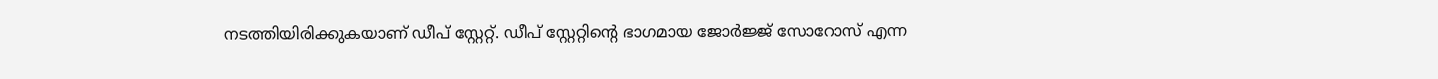നടത്തിയിരിക്കുകയാണ് ഡീപ് സ്റ്റേറ്റ്. ഡീപ് സ്റ്റേറ്റിന്റെ ഭാഗമായ ജോര്‍ജ്ജ് സോറോസ് എന്ന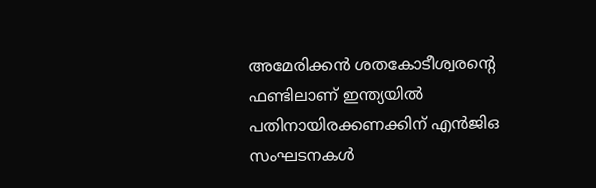അമേരിക്കന്‍ ശതകോടീശ്വരന്റെ ഫണ്ടിലാണ് ഇന്ത്യയില്‍ പതിനായിരക്കണക്കിന് എൻജിഒ സംഘടനകള്‍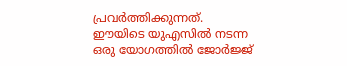പ്രവര്‍ത്തിക്കുന്നത്. ഈയിടെ യുഎസില്‍ നടന്ന ഒരു യോഗത്തില്‍ ജോര്‍ജ്ജ്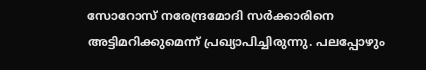സോറോസ് നരേന്ദ്രമോദി സര്‍ക്കാരിനെ അട്ടിമറിക്കുമെന്ന് പ്രഖ്യാപിച്ചിരുന്നു. പലപ്പോഴും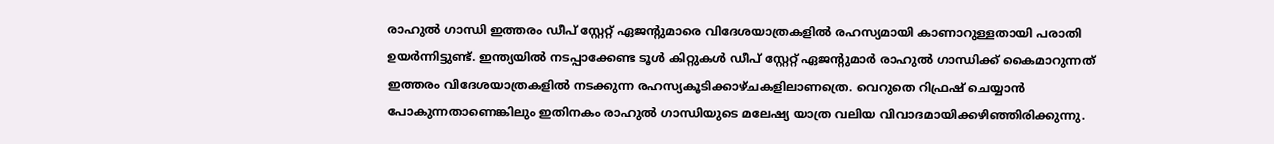രാഹുല്‍ ഗാന്ധി ഇത്തരം ഡീപ് സ്റ്റേറ്റ് ഏജന്‍റുമാരെ വിദേശയാത്രകളില്‍ രഹസ്യമായി കാണാറുള്ളതായി പരാതി ഉയര്‍ന്നിട്ടുണ്ട്. ഇന്ത്യയില്‍ നടപ്പാക്കേണ്ട ടൂള്‍ കിറ്റുകള്‍ ഡീപ് സ്റ്റേറ്റ് ഏജന്‍റുമാര്‍ രാഹുല്‍ ഗാന്ധിക്ക് കൈമാറുന്നത് ഇത്തരം വിദേശയാത്രകളില്‍ നടക്കുന്ന രഹസ്യകൂടിക്കാഴ്ചകളിലാണത്രെ. വെറുതെ റിഫ്രഷ് ചെയ്യാന്‍ പോകുന്നതാണെങ്കിലും ഇതിനകം രാഹുല്‍ ഗാന്ധിയുടെ മലേഷ്യ യാത്ര വലിയ വിവാദമായിക്കഴിഞ്ഞിരിക്കുന്നു.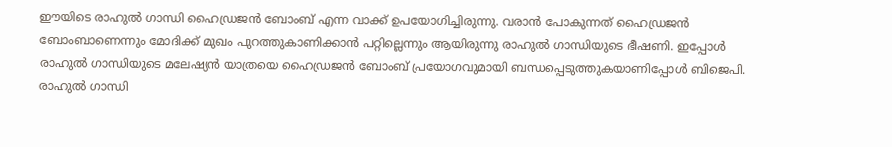ഈയിടെ രാഹുല്‍ ഗാന്ധി ഹൈഡ്രജന്‍ ബോംബ് എന്ന വാക്ക് ഉപയോഗിച്ചിരുന്നു. വരാന്‍ പോകുന്നത് ഹൈഡ്രജന്‍ ബോംബാണെന്നും മോദിക്ക് മുഖം പുറത്തുകാണിക്കാന്‍ പറ്റില്ലെന്നും ആയിരുന്നു രാഹുല്‍ ഗാന്ധിയുടെ ഭീഷണി. ഇപ്പോള്‍ രാഹുല്‍ ഗാന്ധിയുടെ മലേഷ്യന്‍ യാത്രയെ ഹൈഡ്രജന്‍ ബോംബ് പ്രയോഗവുമായി ബന്ധപ്പെടുത്തുകയാണിപ്പോള്‍ ബിജെപി. രാഹുല്‍ ഗാന്ധി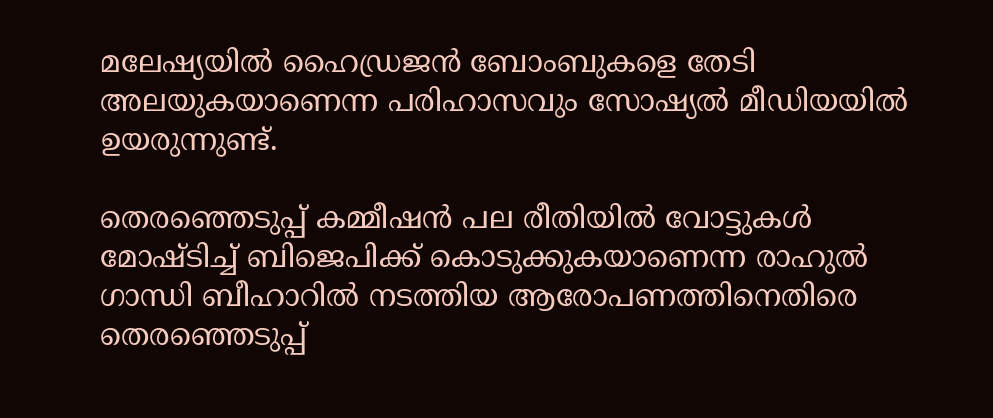മലേഷ്യയില്‍ ഹൈഡ്രജന്‍ ബോംബുകളെ തേടി അലയുകയാണെന്ന പരിഹാസവും സോഷ്യല്‍ മീഡിയയില്‍ ഉയരുന്നുണ്ട്.

തെരഞ്ഞെടുപ്പ് കമ്മീഷന്‍ പല രീതിയില്‍ വോട്ടുകള്‍ മോഷ്ടിച്ച് ബിജെപിക്ക് കൊടുക്കുകയാണെന്ന രാഹുല്‍ ഗാന്ധി ബീഹാറില്‍ നടത്തിയ ആരോപണത്തിനെതിരെ തെരഞ്ഞെടുപ്പ്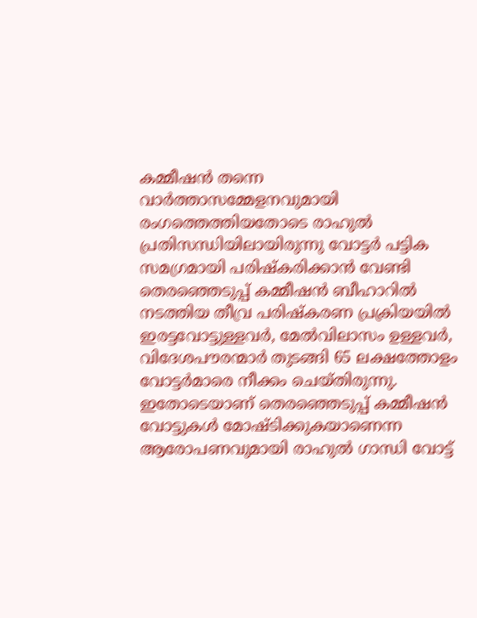കമ്മീഷന്‍ തന്നെ വാര്‍ത്താസമ്മേളനവുമായി രംഗത്തെത്തിയതോടെ രാഹുല്‍ പ്രതിസന്ധിയിലായിരുന്നു വോട്ടര്‍ പട്ടിക സമഗ്രമായി പരിഷ്കരിക്കാന്‍ വേണ്ടി തെരഞ്ഞെടുപ്പ് കമ്മീഷന്‍ ബീഹാറില്‍ നടത്തിയ തീവ്ര പരിഷ്കരണ പ്രക്രിയയില്‍ ഇരട്ടവോട്ടുള്ളവര്‍, മേല്‍വിലാസം ഉള്ളവര്‍, വിദേശപൗരന്മാര്‍ തുടങ്ങി 65 ലക്ഷത്തോളം വോട്ടര്‍മാരെ നീക്കം ചെയ്തിരുന്നു. ഇതോടെയാണ് തെരഞ്ഞെടുപ്പ് കമ്മീഷന്‍ വോട്ടുകള്‍ മോഷ്ടിക്കുകയാണെന്ന ആരോപണവുമായി രാഹുല്‍ ഗാന്ധി വോട്ട്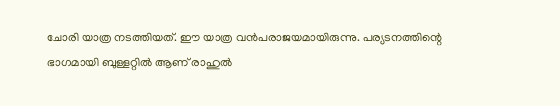ചോരി യാത്ര നടത്തിയത്. ഈ യാത്ര വന്‍പരാജയമായിരുന്നു. പര്യടനത്തിന്റെ ഭാഗമായി ബുള്ളറ്റില്‍ ആണ് രാഹുല്‍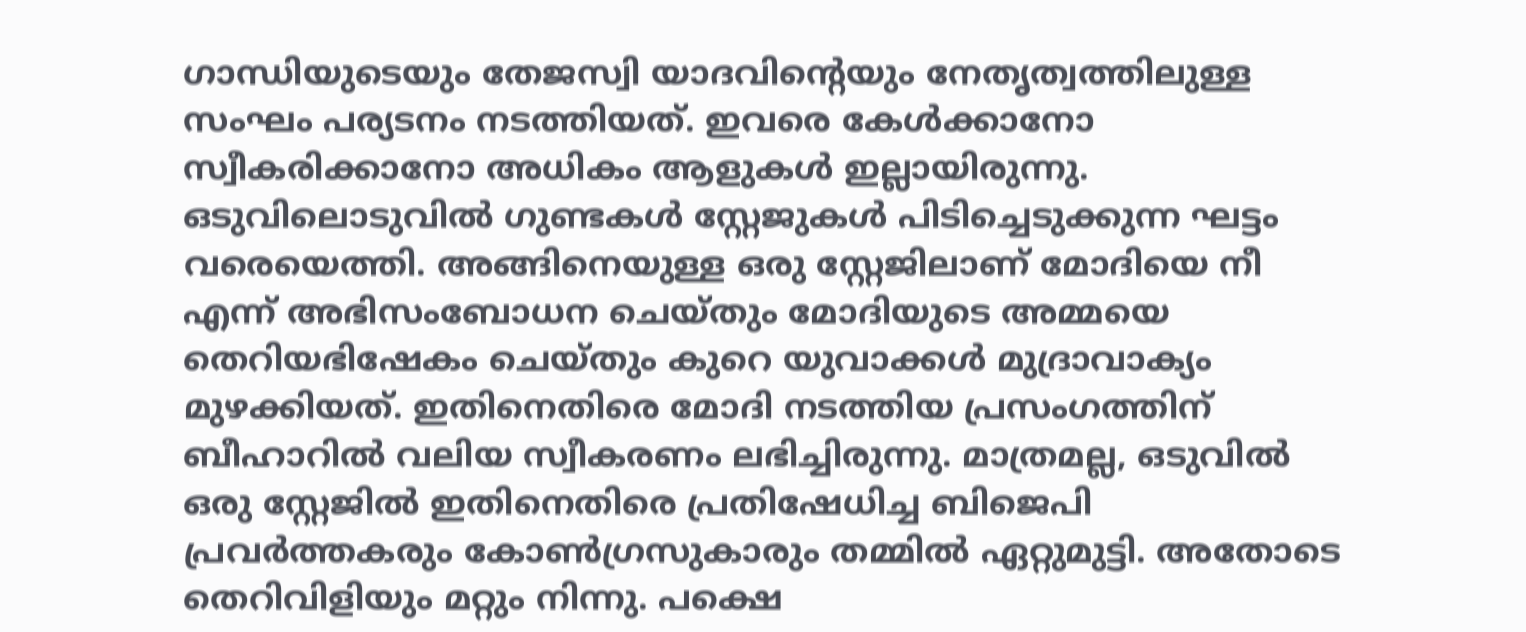ഗാന്ധിയുടെയും തേജസ്വി യാദവിന്റെയും നേതൃത്വത്തിലുള്ള സംഘം പര്യടനം നടത്തിയത്. ഇവരെ കേള്‍ക്കാനോ സ്വീകരിക്കാനോ അധികം ആളുകള്‍ ഇല്ലായിരുന്നു. ഒടുവിലൊടുവില്‍ ഗുണ്ടകള്‍ സ്റ്റേജുകള്‍ പിടിച്ചെടുക്കുന്ന ഘട്ടം വരെയെത്തി. അങ്ങിനെയുള്ള ഒരു സ്റ്റേജിലാണ് മോദിയെ നീ എന്ന് അഭിസംബോധന ചെയ്തും മോദിയുടെ അമ്മയെ തെറിയഭിഷേകം ചെയ്തും കുറെ യുവാക്കള്‍ മുദ്രാവാക്യം മുഴക്കിയത്. ഇതിനെതിരെ മോദി നടത്തിയ പ്രസംഗത്തിന് ബീഹാറില്‍ വലിയ സ്വീകരണം ലഭിച്ചിരുന്നു. മാത്രമല്ല, ഒടുവില്‍ ഒരു സ്റ്റേജില്‍ ഇതിനെതിരെ പ്രതിഷേധിച്ച ബിജെപി പ്രവര്‍ത്തകരും കോണ്‍ഗ്രസുകാരും തമ്മില്‍ ഏറ്റുമുട്ടി. അതോടെ തെറിവിളിയും മറ്റും നിന്നു. പക്ഷെ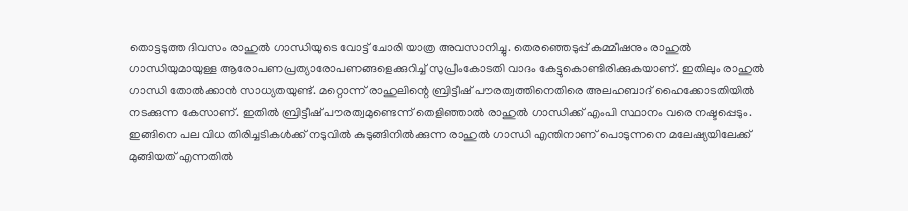തൊട്ടടുത്ത ദിവസം രാഹുല്‍ ഗാന്ധിയുടെ വോട്ട് ചോരി യാത്ര അവസാനിച്ചു. തെരഞ്ഞെടുപ്പ് കമ്മീഷനും രാഹുല്‍ ഗാന്ധിയുമായുള്ള ആരോപണപ്രത്യാരോപണങ്ങളെക്കുറിച്ച് സുപ്രീംകോടതി വാദം കേട്ടുകൊണ്ടിരിക്കുകയാണ്. ഇതിലും രാഹുല്‍ ഗാന്ധി തോല്‍ക്കാന്‍ സാധ്യതയുണ്ട്. മറ്റൊന്ന് രാഹുലിന്റെ ബ്രിട്ടീഷ് പൗരത്വത്തിനെതിരെ അലഹബാദ് ഹൈക്കോടതിയില്‍ നടക്കുന്ന കേസാണ്. ഇതില്‍ ബ്രിട്ടീഷ് പൗരത്വമുണ്ടെന്ന് തെളിഞ്ഞാല്‍ രാഹുല്‍ ഗാന്ധിക്ക് എംപി സ്ഥാനം വരെ നഷ്ടപ്പെടും. ഇങ്ങിനെ പല വിധ തിരിച്ചടികള്‍ക്ക് നടുവില്‍ കുടുങ്ങിനില്‍ക്കുന്ന രാഹുല്‍ ഗാന്ധി എന്തിനാണ് പൊടുന്നനെ മലേഷ്യയിലേക്ക് മുങ്ങിയത് എന്നതില്‍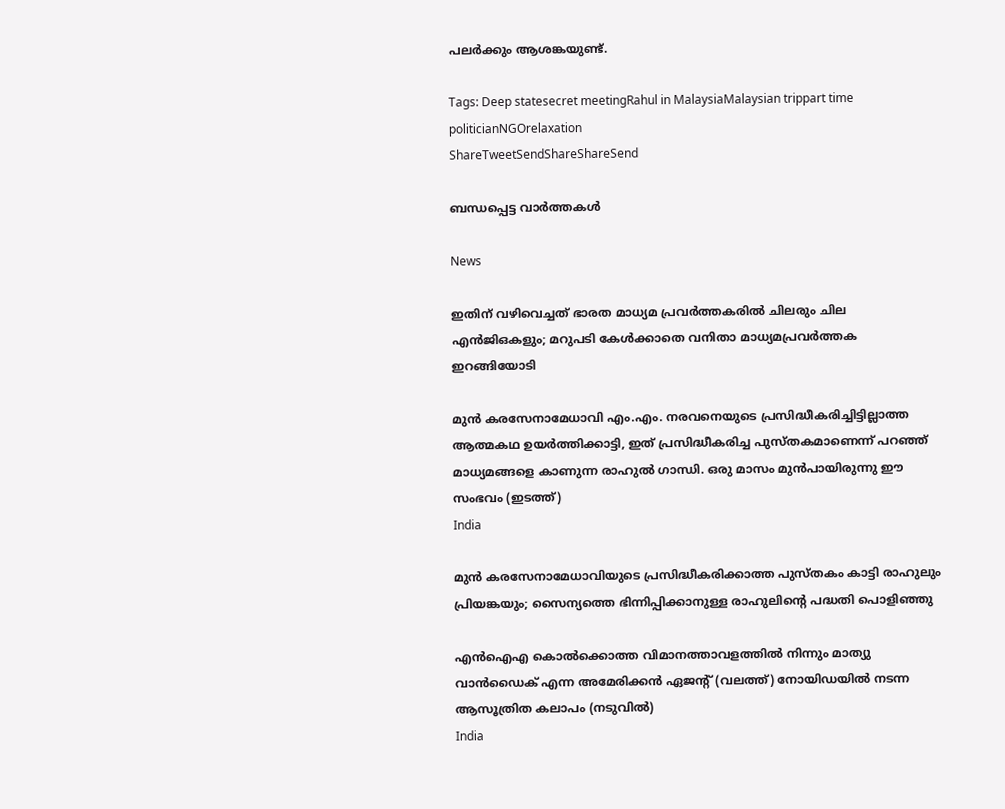പലര്‍ക്കും ആശങ്കയുണ്ട്.

Tags: Deep statesecret meetingRahul in MalaysiaMalaysian trippart time politicianNGOrelaxation
ShareTweetSendShareShareSend

ബന്ധപ്പെട്ട വാര്‍ത്തകള്‍

News

ഇതിന് വഴിവെച്ചത് ഭാരത മാധ്യമ പ്രവർത്തകരിൽ ചിലരും ചില എൻജിഒകളും; മറുപടി കേൾക്കാതെ വനിതാ മാധ്യമപ്രവർത്തക ഇറങ്ങിയോടി

മുന്‍ കരസേനാമേധാവി എം.എം. നരവനെയുടെ പ്രസിദ്ധീകരിച്ചിട്ടില്ലാത്ത ആത്മകഥ ഉയര്‍ത്തിക്കാട്ടി, ഇത് പ്രസിദ്ധീകരിച്ച പുസ്തകമാണെന്ന് പറഞ്ഞ് മാധ്യമങ്ങളെ കാണുന്ന രാഹുല്‍ ഗാന്ധി. ഒരു മാസം മുന്‍പായിരുന്നു ഈ സംഭവം (ഇടത്ത്)
India

മുന്‍ കരസേനാമേധാവിയുടെ പ്രസിദ്ധീകരിക്കാത്ത പുസ്തകം കാട്ടി രാഹുലും പ്രിയങ്കയും; സൈന്യത്തെ ഭിന്നിപ്പിക്കാനുള്ള രാഹുലിന്റെ പദ്ധതി പൊളിഞ്ഞു

എന്‍ഐഎ കൊല്‍ക്കൊത്ത വിമാനത്താവളത്തില്‍ നിന്നും മാത്യു വാന്‍ഡൈക് എന്ന അമേരിക്കന്‍ ഏജന്‍റ് (വലത്ത്) നോയിഡയില്‍ നടന്ന ആസൂത്രിത കലാപം (നടുവില്‍)
India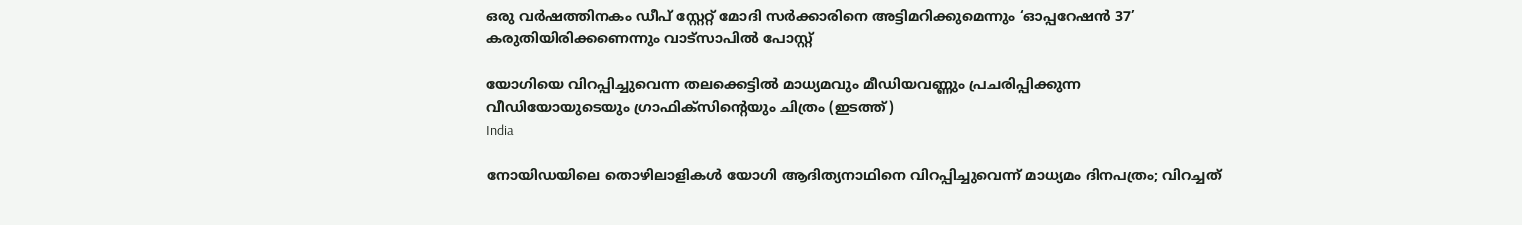ഒരു വര്‍ഷത്തിനകം ഡീപ് സ്റ്റേറ്റ് മോദി സര്‍ക്കാരിനെ അട്ടിമറിക്കുമെന്നും ‘ഓപ്പറേഷന്‍ 37’ കരുതിയിരിക്കണെന്നും വാട്സാപില്‍ പോസ്റ്റ്

യോഗിയെ വിറപ്പിച്ചുവെന്ന തലക്കെട്ടില്‍ മാധ്യമവും മീഡിയവണ്ണും പ്രചരിപ്പിക്കുന്ന വീഡിയോയുടെയും ഗ്രാഫിക്സിന്‍റെയും ചിത്രം (ഇടത്ത്)
India

നോയിഡയിലെ തൊഴിലാളികള്‍ യോഗി ആദിത്യനാഥിനെ വിറപ്പിച്ചുവെന്ന് മാധ്യമം ദിനപത്രം; വിറച്ചത്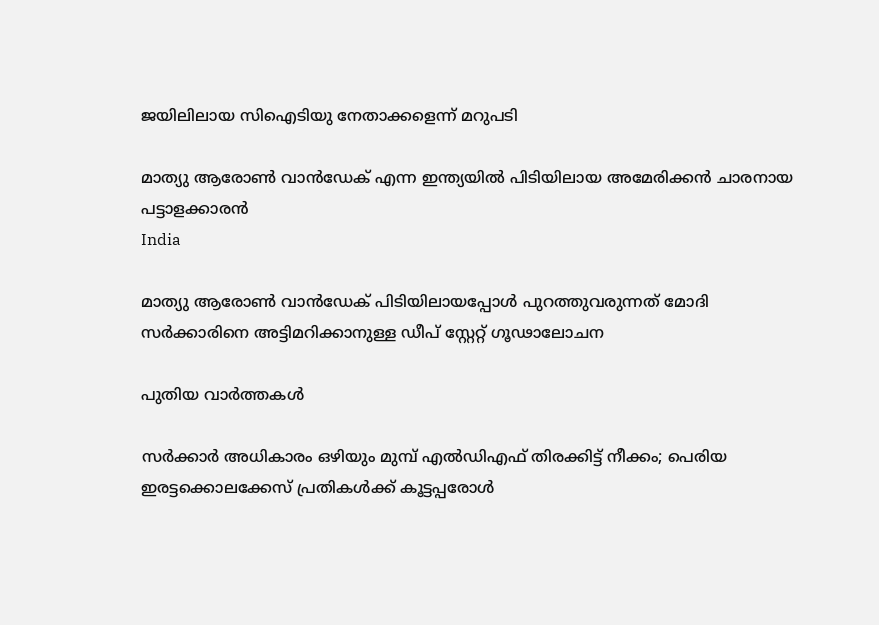ജയിലിലായ സിഐടിയു നേതാക്കളെന്ന് മറുപടി

മാത്യു ആരോണ്‍ വാന്‍ഡേക് എന്ന ഇന്ത്യയില്‍ പിടിയിലായ അമേരിക്കന്‍ ചാരനായ പട്ടാളക്കാരന്‍
India

മാത്യു ആരോണ്‍ വാന്‍ഡേക് പിടിയിലായപ്പോള്‍ പുറത്തുവരുന്നത് മോദി സര്‍ക്കാരിനെ അട്ടിമറിക്കാനുള്ള ഡീപ് സ്റ്റേറ്റ് ഗൂഢാലോചന

പുതിയ വാര്‍ത്തകള്‍

സർക്കാർ അധികാരം ഒഴിയും മുമ്പ് എൽഡിഎഫ് തിരക്കിട്ട് നീക്കം; പെരിയ ഇരട്ടക്കൊലക്കേസ് പ്രതികൾക്ക് കൂട്ടപ്പരോൾ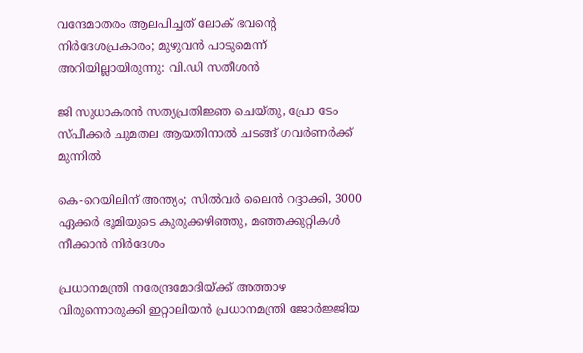വന്ദേമാതരം ആലപിച്ചത് ലോക് ഭവന്റെ നിർദേശപ്രകാരം; മുഴുവൻ പാടുമെന്ന് അറിയില്ലായിരുന്നു: വി.ഡി സതീശൻ

ജി സുധാകരൻ സത്യപ്രതിജ്ഞ ചെയ്തു, പ്രോ ടേം സ്പീക്കർ ചുമതല ആയതിനാൽ ചടങ്ങ് ഗവർണർക്ക് മുന്നിൽ

കെ-റെയിലിന് അന്ത്യം; സിൽവർ ലൈൻ റദ്ദാക്കി, 3000 ഏക്കർ ഭൂമിയുടെ കുരുക്കഴിഞ്ഞു, മഞ്ഞക്കുറ്റികൾ നീക്കാൻ നിർദേശം

പ്രധാനമന്ത്രി നരേന്ദ്രമോദിയ്‌ക്ക് അത്താഴ വിരുന്നൊരുക്കി ഇറ്റാലിയൻ പ്രധാനമന്ത്രി ജോർജ്ജിയ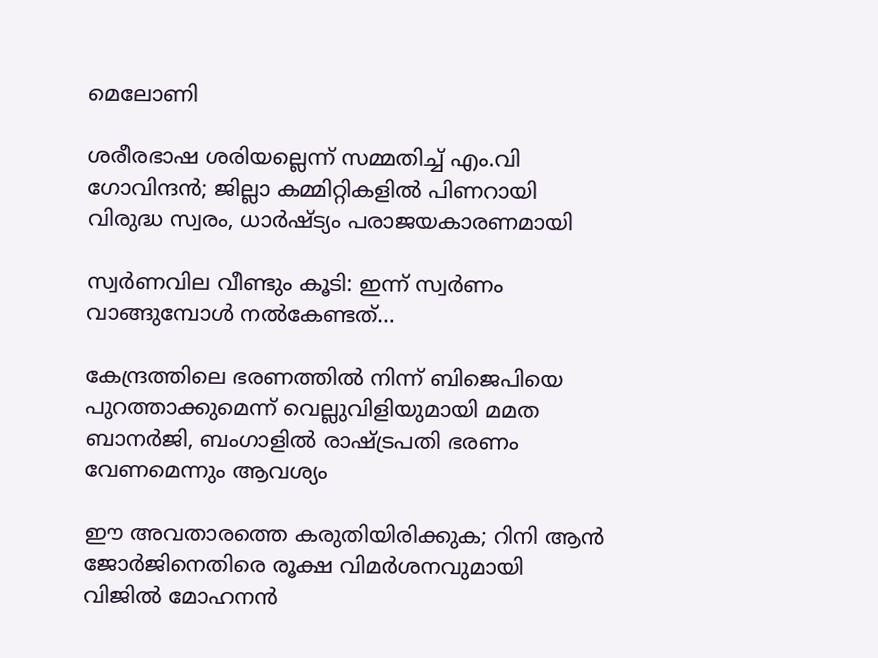മെലോണി

ശരീരഭാഷ ശരിയല്ലെന്ന് സമ്മതിച്ച് എം.വി ഗോവിന്ദൻ; ജില്ലാ കമ്മിറ്റികളിൽ പിണറായി വിരുദ്ധ സ്വരം, ധാർഷ്ട്യം പരാജയകാരണമായി

സ്വർണവില വീണ്ടും കൂടി: ഇന്ന് സ്വർണം വാങ്ങുമ്പോൾ നൽകേണ്ടത്…

കേന്ദ്രത്തിലെ ഭരണത്തിൽ നിന്ന് ബിജെപിയെ പുറത്താക്കുമെന്ന് വെല്ലുവിളിയുമായി മമത ബാനർജി, ബംഗാളിൽ രാഷ്‌ട്രപതി ഭരണം വേണമെന്നും ആവശ്യം

ഈ അവതാരത്തെ കരുതിയിരിക്കുക; റിനി ആൻ ജോർജിനെതിരെ രൂക്ഷ വിമർശനവുമായി വിജിൽ മോഹനൻ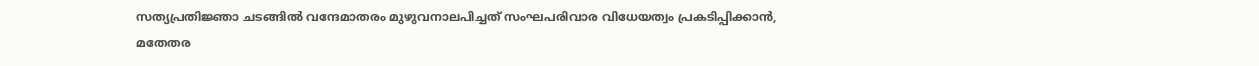സത്യപ്രതിജ്ഞാ ചടങ്ങില്‍ വന്ദേമാതരം മുഴുവനാലപിച്ചത് സംഘപരിവാര വിധേയത്വം പ്രകടിപ്പിക്കാൻ, മതേതര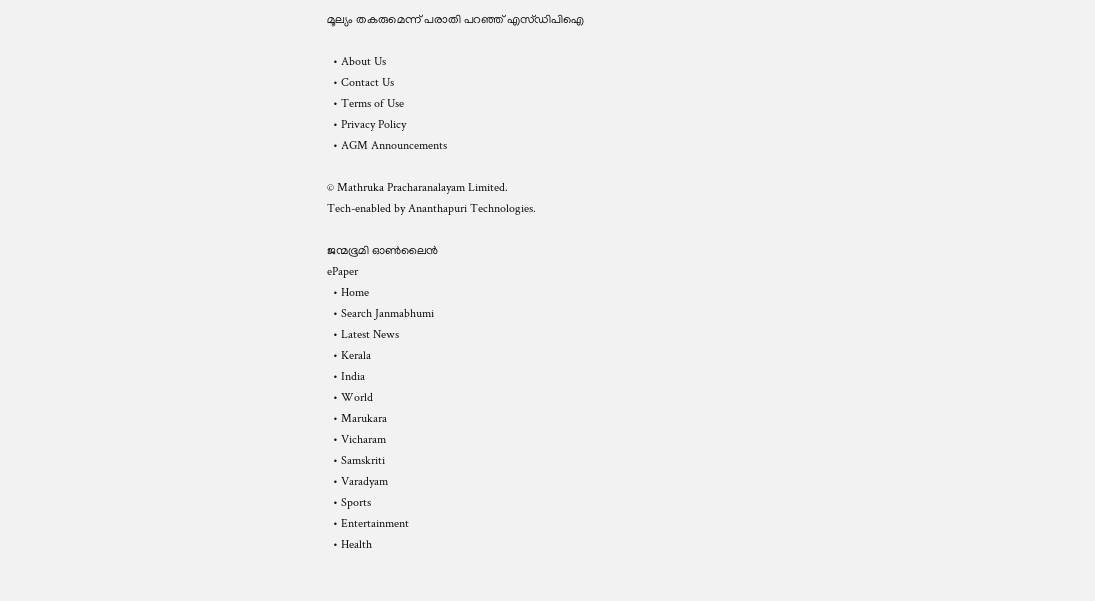മൂല്യം തകരുമെന്ന് പരാതി പറഞ്ഞ് എസ്ഡിപിഐ

  • About Us
  • Contact Us
  • Terms of Use
  • Privacy Policy
  • AGM Announcements

© Mathruka Pracharanalayam Limited.
Tech-enabled by Ananthapuri Technologies.

ജന്മഭൂമി ഓണ്‍ലൈന്‍
ePaper
  • Home
  • Search Janmabhumi
  • Latest News
  • Kerala
  • India
  • World
  • Marukara
  • Vicharam
  • Samskriti
  • Varadyam
  • Sports
  • Entertainment
  • Health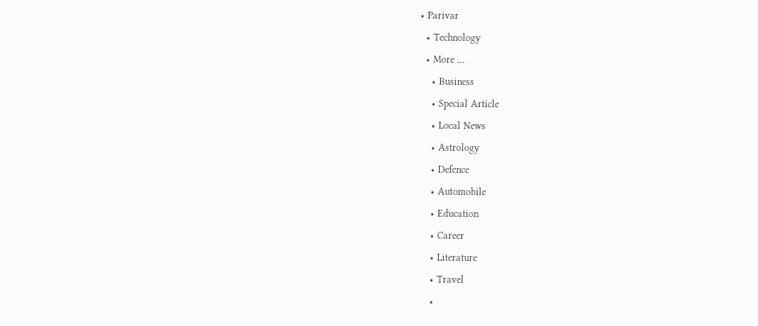• Parivar
  • Technology
  • More …
    • Business
    • Special Article
    • Local News
    • Astrology
    • Defence
    • Automobile
    • Education
    • Career
    • Literature
    • Travel
    •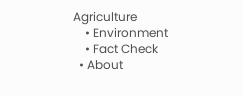Agriculture
    • Environment
    • Fact Check
  • About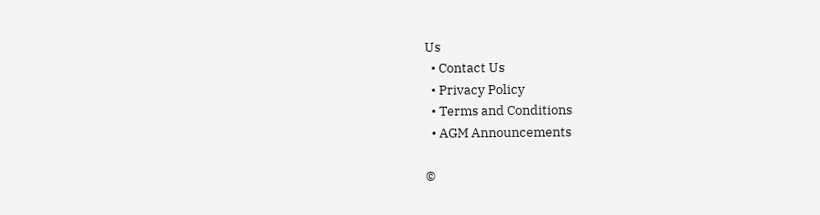Us
  • Contact Us
  • Privacy Policy
  • Terms and Conditions
  • AGM Announcements

©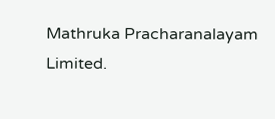Mathruka Pracharanalayam Limited.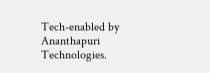Tech-enabled by Ananthapuri Technologies.